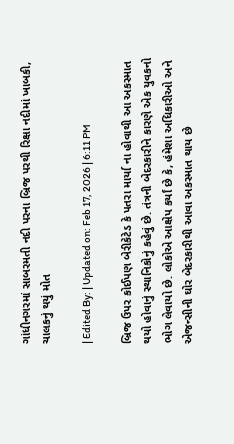ગાંધીનગરમાં સાબરમતી નદી પરના બ્રિજ પરથી રિક્ષા નદીમાં ખાબકી, ચાલકનું થયું મોત

| Edited By: | Updated on: Feb 17, 2026 | 6:11 PM

બ્રિજ ઉપર કોઈપણ બેરીકેટેડ કે પતરા માર્યા ના હોવાથી આ અકસ્માત થયો હોવાનું સ્થાનિકોનું કહેવું છે. તંત્રની બેદરકારીને કારણે એક યુવકનો ભોગ લેવાયો છે. લોકોએ આક્ષેપ કર્યાં છે કે, હંમેશા અધિકારીઓ અને એજન્સીની ઘોર બેદરકારીથી આવા અકસ્માત થાય છે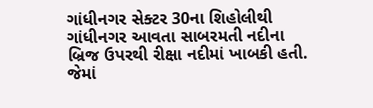ગાંધીનગર સેક્ટર 30ના શિહોલીથી ગાંધીનગર આવતા સાબરમતી નદીના બ્રિજ ઉપરથી રીક્ષા નદીમાં ખાબકી હતી. જેમાં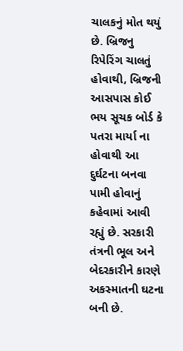ચાલકનું મોત થયું છે. બ્રિજનુ રિપેરિંગ ચાલતું હોવાથી, બ્રિજની આસપાસ કોઈ ભય સૂચક બોર્ડ કે પતરા માર્યા ના હોવાથી આ દુર્ઘટના બનવા પામી હોવાનું કહેવામાં આવી રહ્યું છે. સરકારી તંત્રની ભૂલ અને બેદરકારીને કારણે અકસ્માતની ઘટના બની છે.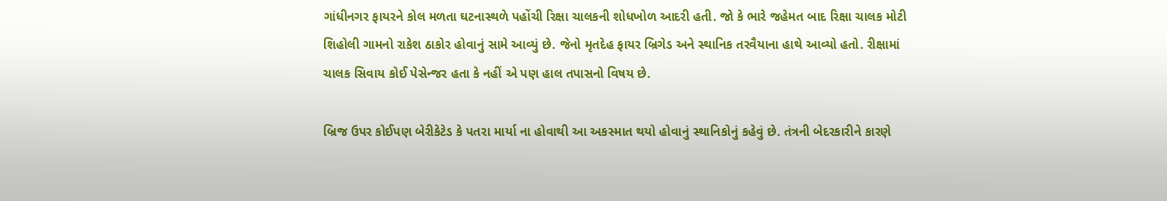ગાંધીનગર ફાયરને કોલ મળતા ઘટનાસ્થળે પહોંચી રિક્ષા ચાલકની શોધખોળ આદરી હતી. જો કે ભારે જહેમત બાદ રિક્ષા ચાલક મોટી શિહોલી ગામનો રાકેશ ઠાકોર હોવાનું સામે આવ્યું છે. જેનો મૃતદેહ ફાયર બ્રિગેડ અને સ્થાનિક તરવૈયાના હાથે આવ્યો હતો. રીક્ષામાં ચાલક સિવાય કોઈ પેસેન્જર હતા કે નહીં એ પણ હાલ તપાસનો વિષય છે.

બ્રિજ ઉપર કોઈપણ બેરીકેટેડ કે પતરા માર્યા ના હોવાથી આ અકસ્માત થયો હોવાનું સ્થાનિકોનું કહેવું છે. તંત્રની બેદરકારીને કારણે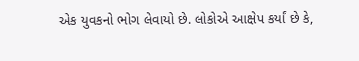એક યુવકનો ભોગ લેવાયો છે. લોકોએ આક્ષેપ કર્યાં છે કે,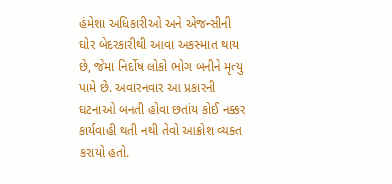હંમેશા અધિકારીઓ અને એજન્સીની ઘોર બેદરકારીથી આવા અકસ્માત થાય છે, જેમા નિર્દોષ લોકો ભોગ બનીને મૃત્યુ પામે છે. અવારનવાર આ પ્રકારની ઘટનાઓ બનતી હોવા છતાંય કોઈ નક્કર કાર્યવાહી થતી નથી તેવો આક્રોશ વ્યક્ત કરાયો હતો.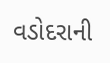વડોદરાની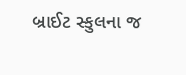બ્રાઈટ સ્કુલના જ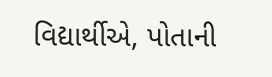વિદ્યાર્થીએ, પોતાની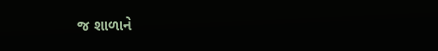જ શાળાને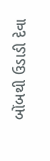બોંબથી ઉડાડી દેવા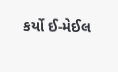કર્યો ઈ-મેઈલ